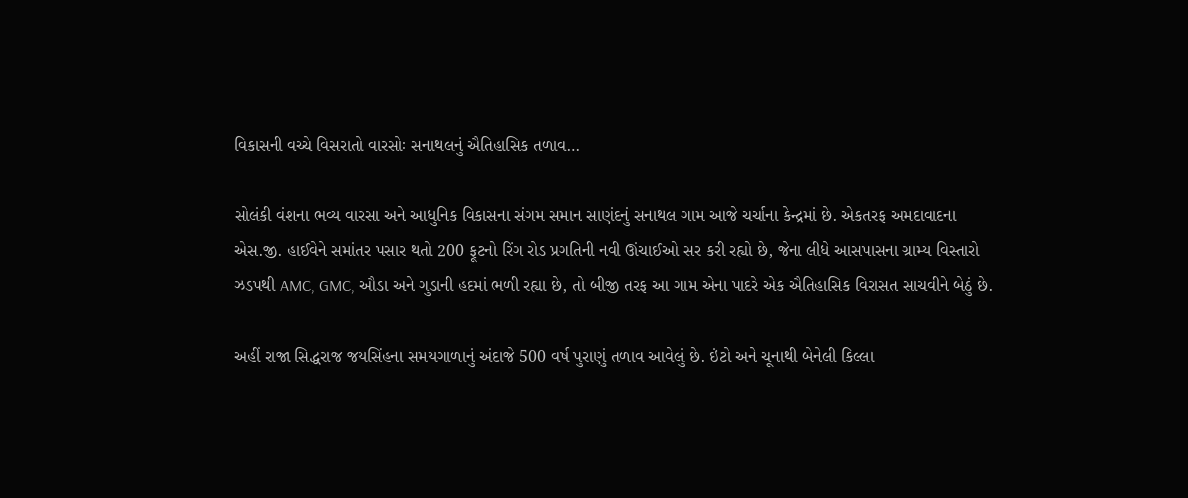વિકાસની વચ્ચે વિસરાતો વારસોઃ સનાથલનું ઐતિહાસિક તળાવ…

સોલંકી વંશના ભવ્ય વારસા અને આધુનિક વિકાસના સંગમ સમાન સાણંદનું સનાથલ ગામ આજે ચર્ચાના કેન્દ્રમાં છે. એકતરફ અમદાવાદના એસ.જી. હાઈવેને સમાંતર પસાર થતો 200 ફૂટનો રિંગ રોડ પ્રગતિની નવી ઊંચાઈઓ સર કરી રહ્યો છે, જેના લીધે આસપાસના ગ્રામ્ય વિસ્તારો ઝડપથી AMC, GMC, ઔડા અને ગુડાની હદમાં ભળી રહ્યા છે, તો બીજી તરફ આ ગામ એના પાદરે એક ઐતિહાસિક વિરાસત સાચવીને બેઠું છે.

અહીં રાજા સિદ્ધરાજ જયસિંહના સમયગાળાનું અંદાજે 500 વર્ષ પુરાણું તળાવ આવેલું છે. ઇંટો અને ચૂનાથી બેનેલી કિલ્લા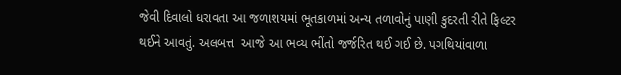જેવી દિવાલો ધરાવતા આ જળાશયમાં ભૂતકાળમાં અન્ય તળાવોનું પાણી કુદરતી રીતે ફિલ્ટર થઈને આવતું. અલબત્ત  આજે આ ભવ્ય ભીંતો જર્જરિત થઈ ગઈ છે. પગથિયાંવાળા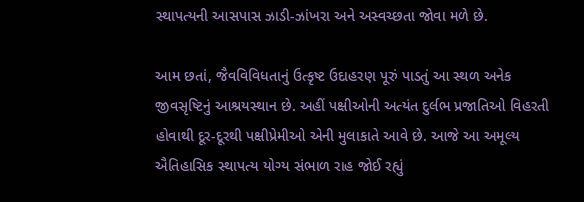સ્થાપત્યની આસપાસ ઝાડી-ઝાંખરા અને અસ્વચ્છતા જોવા મળે છે.

આમ છતાં, જૈવવિવિધતાનું ઉત્કૃષ્ટ ઉદાહરણ પૂરું પાડતું આ સ્થળ અનેક જીવસૃષ્ટિનું આશ્રયસ્થાન છે. અહીં પક્ષીઓની અત્યંત દુર્લભ પ્રજાતિઓ વિહરતી હોવાથી દૂર-દૂરથી પક્ષીપ્રેમીઓ એની મુલાકાતે આવે છે. આજે આ અમૂલ્ય ઐતિહાસિક સ્થાપત્ય યોગ્ય સંભાળ રાહ જોઈ રહ્યું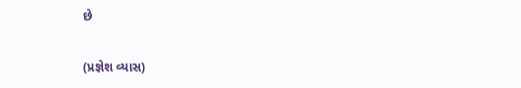છે

(પ્રજ્ઞેશ વ્યાસ)